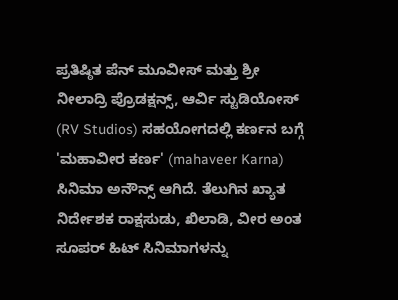ಪ್ರತಿಷ್ಠಿತ ಪೆನ್ ಮೂವೀಸ್ ಮತ್ತು ಶ್ರೀ ನೀಲಾದ್ರಿ ಪ್ರೊಡಕ್ಷನ್ಸ್, ಆರ್ವಿ ಸ್ಟುಡಿಯೋಸ್ (RV Studios) ಸಹಯೋಗದಲ್ಲಿ ಕರ್ಣನ ಬಗ್ಗೆ 'ಮಹಾವೀರ ಕರ್ಣ' (mahaveer Karna) ಸಿನಿಮಾ ಅನೌನ್ಸ್ ಆಗಿದೆ. ತೆಲುಗಿನ ಖ್ಯಾತ ನಿರ್ದೇಶಕ ರಾಕ್ಷಸುಡು, ಖಿಲಾಡಿ, ವೀರ ಅಂತ ಸೂಪರ್ ಹಿಟ್ ಸಿನಿಮಾಗಳನ್ನು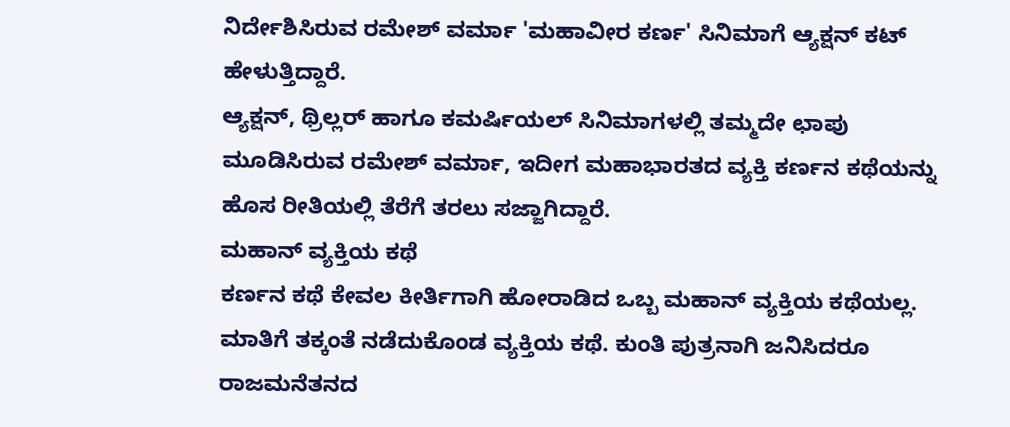ನಿರ್ದೇಶಿಸಿರುವ ರಮೇಶ್ ವರ್ಮಾ 'ಮಹಾವೀರ ಕರ್ಣ' ಸಿನಿಮಾಗೆ ಆ್ಯಕ್ಷನ್ ಕಟ್ ಹೇಳುತ್ತಿದ್ದಾರೆ.
ಆ್ಯಕ್ಷನ್, ಥ್ರಿಲ್ಲರ್ ಹಾಗೂ ಕಮರ್ಷಿಯಲ್ ಸಿನಿಮಾಗಳಲ್ಲಿ ತಮ್ಮದೇ ಛಾಪು ಮೂಡಿಸಿರುವ ರಮೇಶ್ ವರ್ಮಾ, ಇದೀಗ ಮಹಾಭಾರತದ ವ್ಯಕ್ತಿ ಕರ್ಣನ ಕಥೆಯನ್ನು ಹೊಸ ರೀತಿಯಲ್ಲಿ ತೆರೆಗೆ ತರಲು ಸಜ್ಜಾಗಿದ್ದಾರೆ.
ಮಹಾನ್ ವ್ಯಕ್ತಿಯ ಕಥೆ
ಕರ್ಣನ ಕಥೆ ಕೇವಲ ಕೀರ್ತಿಗಾಗಿ ಹೋರಾಡಿದ ಒಬ್ಬ ಮಹಾನ್ ವ್ಯಕ್ತಿಯ ಕಥೆಯಲ್ಲ. ಮಾತಿಗೆ ತಕ್ಕಂತೆ ನಡೆದುಕೊಂಡ ವ್ಯಕ್ತಿಯ ಕಥೆ. ಕುಂತಿ ಪುತ್ರನಾಗಿ ಜನಿಸಿದರೂ ರಾಜಮನೆತನದ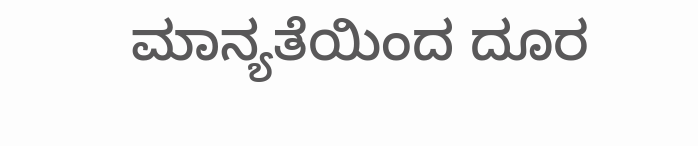ಮಾನ್ಯತೆಯಿಂದ ದೂರ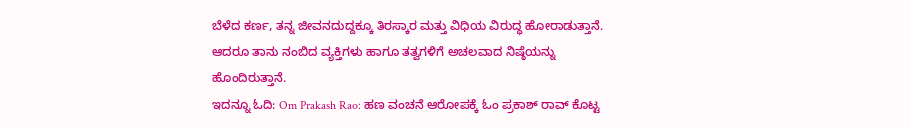ಬೆಳೆದ ಕರ್ಣ, ತನ್ನ ಜೀವನದುದ್ದಕ್ಕೂ ತಿರಸ್ಕಾರ ಮತ್ತು ವಿಧಿಯ ವಿರುದ್ಧ ಹೋರಾಡುತ್ತಾನೆ. ಆದರೂ ತಾನು ನಂಬಿದ ವ್ಯಕ್ತಿಗಳು ಹಾಗೂ ತತ್ವಗಳಿಗೆ ಅಚಲವಾದ ನಿಷ್ಠೆಯನ್ನು ಹೊಂದಿರುತ್ತಾನೆ.
ಇದನ್ನೂ ಓದಿ: Om Prakash Rao: ಹಣ ವಂಚನೆ ಆರೋಪಕ್ಕೆ ಓಂ ಪ್ರಕಾಶ್ ರಾವ್ ಕೊಟ್ಟ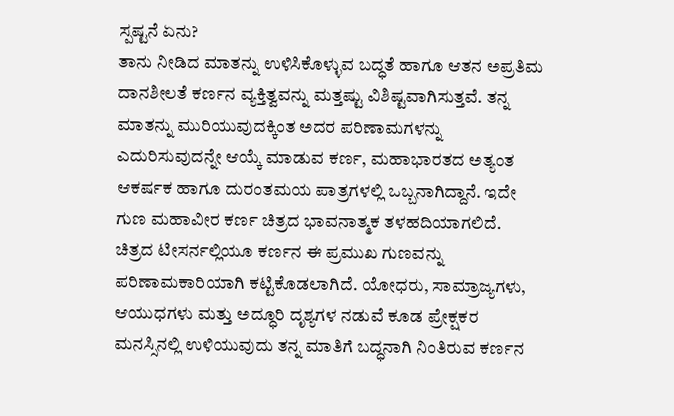ಸ್ಪಷ್ಟನೆ ಏನು?
ತಾನು ನೀಡಿದ ಮಾತನ್ನು ಉಳಿಸಿಕೊಳ್ಳುವ ಬದ್ಧತೆ ಹಾಗೂ ಆತನ ಅಪ್ರತಿಮ ದಾನಶೀಲತೆ ಕರ್ಣನ ವ್ಯಕ್ತಿತ್ವವನ್ನು ಮತ್ತಷ್ಟು ವಿಶಿಷ್ಟವಾಗಿಸುತ್ತವೆ. ತನ್ನ ಮಾತನ್ನು ಮುರಿಯುವುದಕ್ಕಿಂತ ಅದರ ಪರಿಣಾಮಗಳನ್ನು ಎದುರಿಸುವುದನ್ನೇ ಆಯ್ಕೆ ಮಾಡುವ ಕರ್ಣ, ಮಹಾಭಾರತದ ಅತ್ಯಂತ ಆಕರ್ಷಕ ಹಾಗೂ ದುರಂತಮಯ ಪಾತ್ರಗಳಲ್ಲಿ ಒಬ್ಬನಾಗಿದ್ದಾನೆ. ಇದೇ ಗುಣ ಮಹಾವೀರ ಕರ್ಣ ಚಿತ್ರದ ಭಾವನಾತ್ಮಕ ತಳಹದಿಯಾಗಲಿದೆ.
ಚಿತ್ರದ ಟೀಸರ್ನಲ್ಲಿಯೂ ಕರ್ಣನ ಈ ಪ್ರಮುಖ ಗುಣವನ್ನು ಪರಿಣಾಮಕಾರಿಯಾಗಿ ಕಟ್ಟಿಕೊಡಲಾಗಿದೆ. ಯೋಧರು, ಸಾಮ್ರಾಜ್ಯಗಳು, ಆಯುಧಗಳು ಮತ್ತು ಅದ್ಧೂರಿ ದೃಶ್ಯಗಳ ನಡುವೆ ಕೂಡ ಪ್ರೇಕ್ಷಕರ ಮನಸ್ಸಿನಲ್ಲಿ ಉಳಿಯುವುದು ತನ್ನ ಮಾತಿಗೆ ಬದ್ಧನಾಗಿ ನಿಂತಿರುವ ಕರ್ಣನ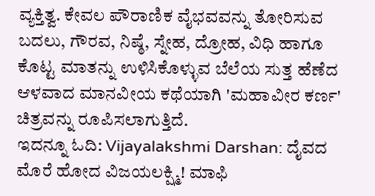ವ್ಯಕ್ತಿತ್ವ. ಕೇವಲ ಪೌರಾಣಿಕ ವೈಭವವನ್ನು ತೋರಿಸುವ ಬದಲು, ಗೌರವ, ನಿಷ್ಠೆ, ಸ್ನೇಹ, ದ್ರೋಹ, ವಿಧಿ ಹಾಗೂ ಕೊಟ್ಟ ಮಾತನ್ನು ಉಳಿಸಿಕೊಳ್ಳುವ ಬೆಲೆಯ ಸುತ್ತ ಹೆಣೆದ ಆಳವಾದ ಮಾನವೀಯ ಕಥೆಯಾಗಿ 'ಮಹಾವೀರ ಕರ್ಣ' ಚಿತ್ರವನ್ನು ರೂಪಿಸಲಾಗುತ್ತಿದೆ.
ಇದನ್ನೂ ಓದಿ: Vijayalakshmi Darshan: ದೈವದ ಮೊರೆ ಹೋದ ವಿಜಯಲಕ್ಷ್ಮಿ! ಮಾಫಿ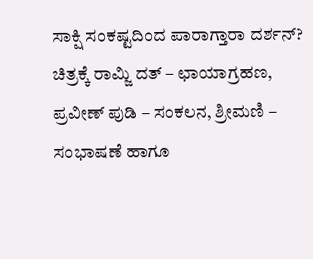ಸಾಕ್ಷಿ ಸಂಕಷ್ಟದಿಂದ ಪಾರಾಗ್ತಾರಾ ದರ್ಶನ್?
ಚಿತ್ರಕ್ಕೆ ರಾಮ್ಜಿ ದತ್ – ಛಾಯಾಗ್ರಹಣ, ಪ್ರವೀಣ್ ಪುಡಿ – ಸಂಕಲನ, ಶ್ರೀಮಣಿ – ಸಂಭಾಷಣೆ ಹಾಗೂ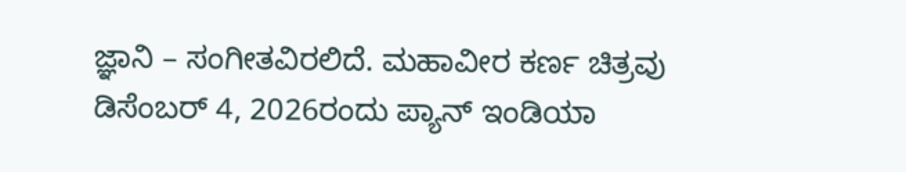ಜ್ಞಾನಿ – ಸಂಗೀತವಿರಲಿದೆ. ಮಹಾವೀರ ಕರ್ಣ ಚಿತ್ರವು ಡಿಸೆಂಬರ್ 4, 2026ರಂದು ಪ್ಯಾನ್ ಇಂಡಿಯಾ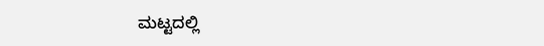ಮಟ್ಟದಲ್ಲಿ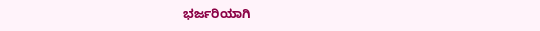ಭರ್ಜರಿಯಾಗಿ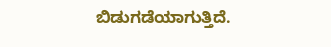ಬಿಡುಗಡೆಯಾಗುತ್ತಿದೆ.